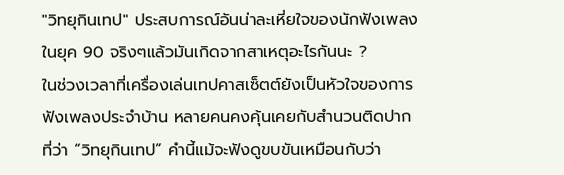"วิทยุกินเทป" ประสบการณ์อันน่าละเหี่ยใจของนักฟังเพลงในยุค 90 จริงๆแล้วมันเกิดจากสาเหตุอะไรกันนะ ?
ในช่วงเวลาที่เครื่องเล่นเทปคาสเซ็ตต์ยังเป็นหัวใจของการฟังเพลงประจำบ้าน หลายคนคงคุ้นเคยกับสำนวนติดปากที่ว่า “วิทยุกินเทป” คำนี้แม้จะฟังดูขบขันเหมือนกับว่า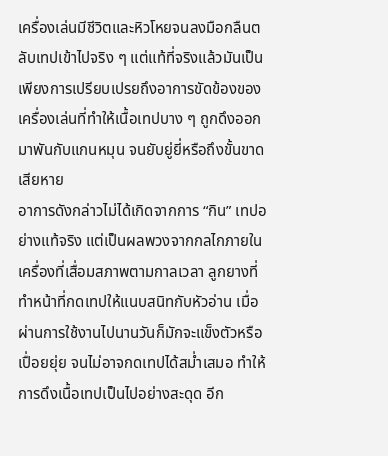เครื่องเล่นมีชีวิตและหิวโหยจนลงมือกลืนตลับเทปเข้าไปจริง ๆ แต่แท้ที่จริงแล้วมันเป็นเพียงการเปรียบเปรยถึงอาการขัดข้องของเครื่องเล่นที่ทำให้เนื้อเทปบาง ๆ ถูกดึงออกมาพันกับแกนหมุน จนยับยู่ยี่หรือถึงขั้นขาดเสียหาย
อาการดังกล่าวไม่ได้เกิดจากการ “กิน” เทปอย่างแท้จริง แต่เป็นผลพวงจากกลไกภายในเครื่องที่เสื่อมสภาพตามกาลเวลา ลูกยางที่ทำหน้าที่กดเทปให้แนบสนิทกับหัวอ่าน เมื่อผ่านการใช้งานไปนานวันก็มักจะแข็งตัวหรือเปื่อยยุ่ย จนไม่อาจกดเทปได้สม่ำเสมอ ทำให้การดึงเนื้อเทปเป็นไปอย่างสะดุด อีก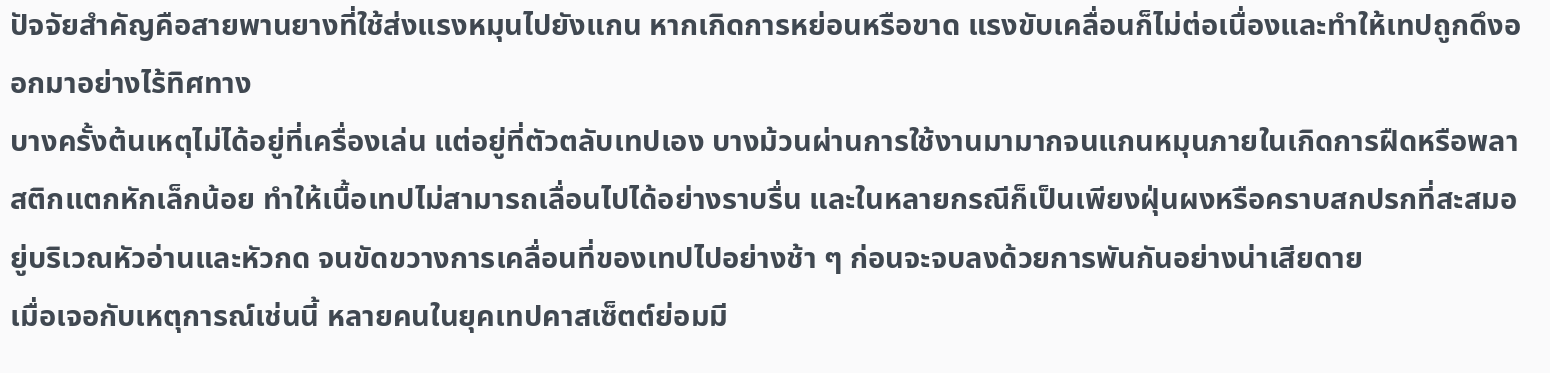ปัจจัยสำคัญคือสายพานยางที่ใช้ส่งแรงหมุนไปยังแกน หากเกิดการหย่อนหรือขาด แรงขับเคลื่อนก็ไม่ต่อเนื่องและทำให้เทปถูกดึงออกมาอย่างไร้ทิศทาง
บางครั้งต้นเหตุไม่ได้อยู่ที่เครื่องเล่น แต่อยู่ที่ตัวตลับเทปเอง บางม้วนผ่านการใช้งานมามากจนแกนหมุนภายในเกิดการฝืดหรือพลาสติกแตกหักเล็กน้อย ทำให้เนื้อเทปไม่สามารถเลื่อนไปได้อย่างราบรื่น และในหลายกรณีก็เป็นเพียงฝุ่นผงหรือคราบสกปรกที่สะสมอยู่บริเวณหัวอ่านและหัวกด จนขัดขวางการเคลื่อนที่ของเทปไปอย่างช้า ๆ ก่อนจะจบลงด้วยการพันกันอย่างน่าเสียดาย
เมื่อเจอกับเหตุการณ์เช่นนี้ หลายคนในยุคเทปคาสเซ็ตต์ย่อมมี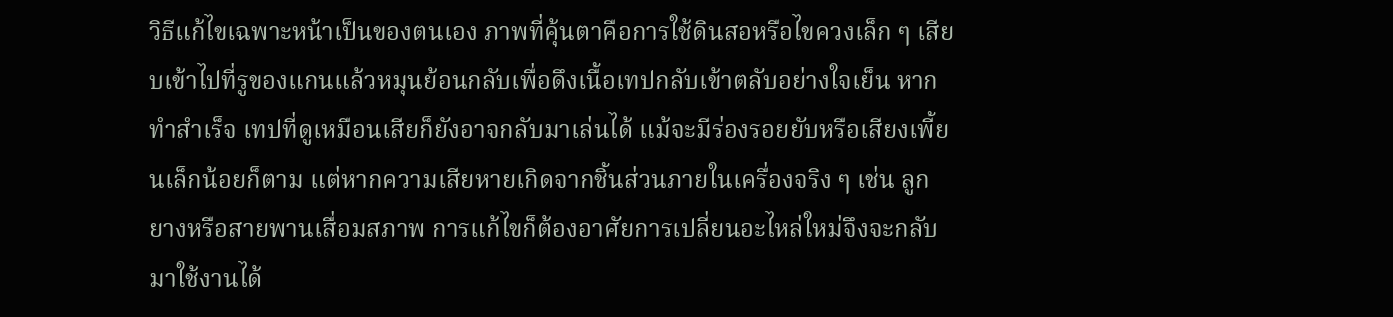วิธีแก้ไขเฉพาะหน้าเป็นของตนเอง ภาพที่คุ้นตาคือการใช้ดินสอหรือไขควงเล็ก ๆ เสียบเข้าไปที่รูของแกนแล้วหมุนย้อนกลับเพื่อดึงเนื้อเทปกลับเข้าตลับอย่างใจเย็น หากทำสำเร็จ เทปที่ดูเหมือนเสียก็ยังอาจกลับมาเล่นได้ แม้จะมีร่องรอยยับหรือเสียงเพี้ยนเล็กน้อยก็ตาม แต่หากความเสียหายเกิดจากชิ้นส่วนภายในเครื่องจริง ๆ เช่น ลูกยางหรือสายพานเสื่อมสภาพ การแก้ไขก็ต้องอาศัยการเปลี่ยนอะไหล่ใหม่จึงจะกลับมาใช้งานได้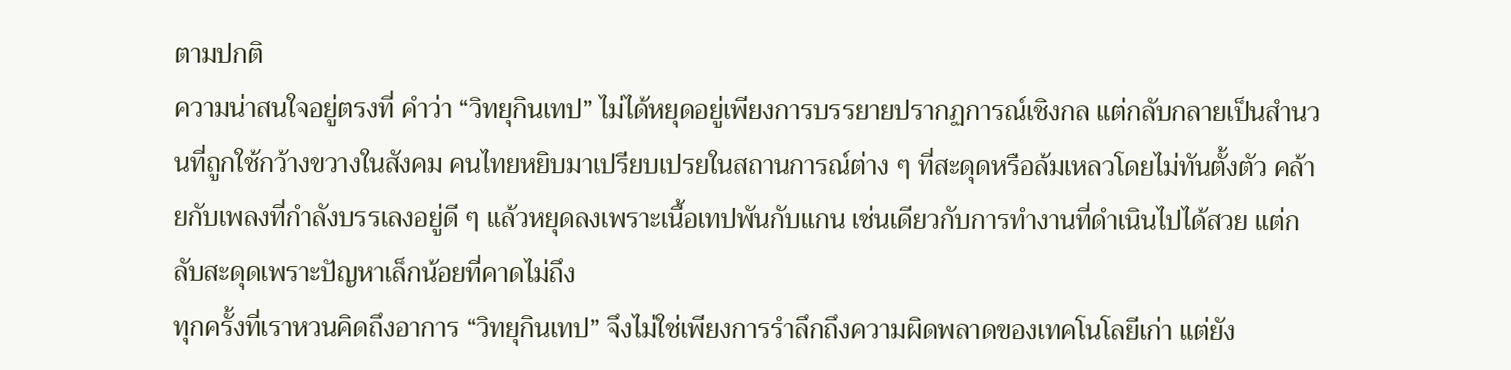ตามปกติ
ความน่าสนใจอยู่ตรงที่ คำว่า “วิทยุกินเทป” ไม่ได้หยุดอยู่เพียงการบรรยายปรากฏการณ์เชิงกล แต่กลับกลายเป็นสำนวนที่ถูกใช้กว้างขวางในสังคม คนไทยหยิบมาเปรียบเปรยในสถานการณ์ต่าง ๆ ที่สะดุดหรือล้มเหลวโดยไม่ทันตั้งตัว คล้ายกับเพลงที่กำลังบรรเลงอยู่ดี ๆ แล้วหยุดลงเพราะเนื้อเทปพันกับแกน เช่นเดียวกับการทำงานที่ดำเนินไปได้สวย แต่กลับสะดุดเพราะปัญหาเล็กน้อยที่คาดไม่ถึง
ทุกครั้งที่เราหวนคิดถึงอาการ “วิทยุกินเทป” จึงไม่ใช่เพียงการรำลึกถึงความผิดพลาดของเทคโนโลยีเก่า แต่ยัง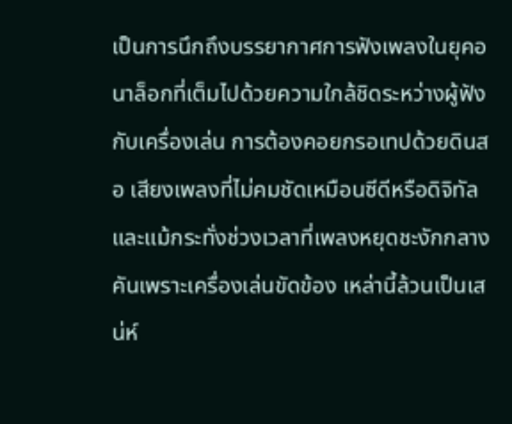เป็นการนึกถึงบรรยากาศการฟังเพลงในยุคอนาล็อกที่เต็มไปด้วยความใกล้ชิดระหว่างผู้ฟังกับเครื่องเล่น การต้องคอยกรอเทปด้วยดินสอ เสียงเพลงที่ไม่คมชัดเหมือนซีดีหรือดิจิทัล และแม้กระทั่งช่วงเวลาที่เพลงหยุดชะงักกลางคันเพราะเครื่องเล่นขัดข้อง เหล่านี้ล้วนเป็นเสน่ห์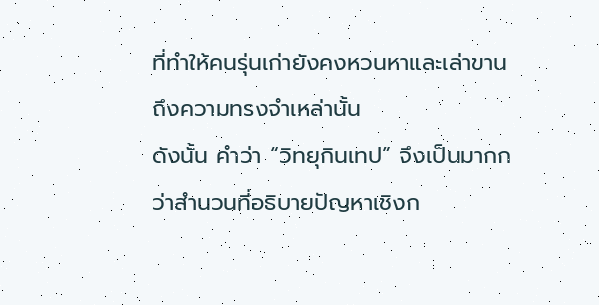ที่ทำให้คนรุ่นเก่ายังคงหวนหาและเล่าขานถึงความทรงจำเหล่านั้น
ดังนั้น คำว่า “วิทยุกินเทป” จึงเป็นมากกว่าสำนวนที่อธิบายปัญหาเชิงก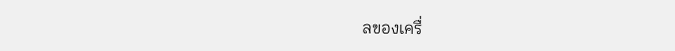ลของเครื่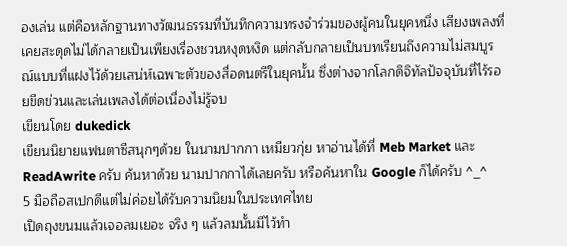องเล่น แต่คือหลักฐานทางวัฒนธรรมที่บันทึกความทรงจำร่วมของผู้คนในยุคหนึ่ง เสียงเพลงที่เคยสะดุดไม่ได้กลายเป็นเพียงเรื่องชวนหงุดหงิด แต่กลับกลายเป็นบทเรียนถึงความไม่สมบูรณ์แบบที่แฝงไว้ด้วยเสน่ห์เฉพาะตัวของสื่อดนตรีในยุคนั้น ซึ่งต่างจากโลกดิจิทัลปัจจุบันที่ไร้รอยขีดข่วนและเล่นเพลงได้ต่อเนื่องไม่รู้จบ
เขียนโดย dukedick
เขียนนิยายแฟนตาซีสนุกๆด้วย ในนามปากกา เหมียวกุ่ย หาอ่านได้ที่ Meb Market และ ReadAwrite ครับ ค้นหาด้วย นามปากกาได้เลยครับ หรือค้นหาใน Google ก็ได้ครับ ^_^
5 มือถือสเปกดีแต่ไม่ค่อยได้รับความนิยมในประเทศไทย
เปิดถุงขนมแล้วเจอลมเยอะ จริง ๆ แล้วลมนั้นมีไว้ทำ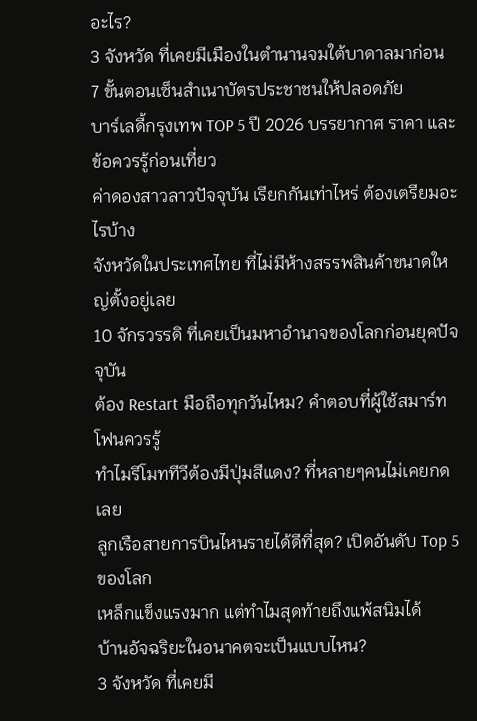อะไร?
3 จังหวัด ที่เคยมีเมืองในตำนานจมใต้บาดาลมาก่อน
7 ขั้นตอนเซ็นสำเนาบัตรประชาชนให้ปลอดภัย
บาร์เลดี้กรุงเทพ TOP 5 ปี 2026 บรรยากาศ ราคา และข้อควรรู้ก่อนเที่ยว
ค่าดองสาวลาวปัจจุบัน เรียกกันเท่าไหร่ ต้องเตรียมอะไรบ้าง
จังหวัดในประเทศไทย ที่ไม่มีห้างสรรพสินค้าขนาดใหญ่ตั้งอยู่เลย
10 จักรวรรดิ ที่เคยเป็นมหาอำนาจของโลกก่อนยุคปัจจุบัน
ต้อง Restart มือถือทุกวันไหม? คำตอบที่ผู้ใช้สมาร์ทโฟนควรรู้
ทำไมรีโมททีวีต้องมีปุ่มสีแดง? ที่หลายๆคนไม่เคยกดเลย
ลูกเรือสายการบินไหนรายได้ดีที่สุด? เปิดอันดับ Top 5 ของโลก
เหล็กแข็งแรงมาก แต่ทำไมสุดท้ายถึงแพ้สนิมได้
บ้านอัจฉริยะในอนาคตจะเป็นแบบไหน?
3 จังหวัด ที่เคยมี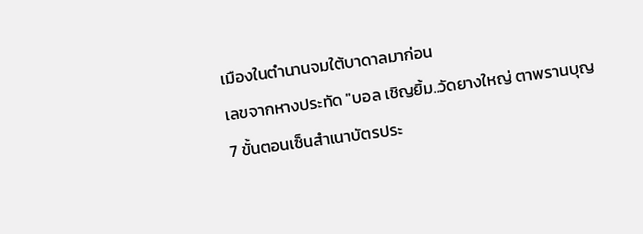เมืองในตำนานจมใต้บาดาลมาก่อน
เลขจากหางประทัด "บอล เชิญยิ้ม..วัดยางใหญ่ ตาพรานบุญ
7 ขั้นตอนเซ็นสำเนาบัตรประ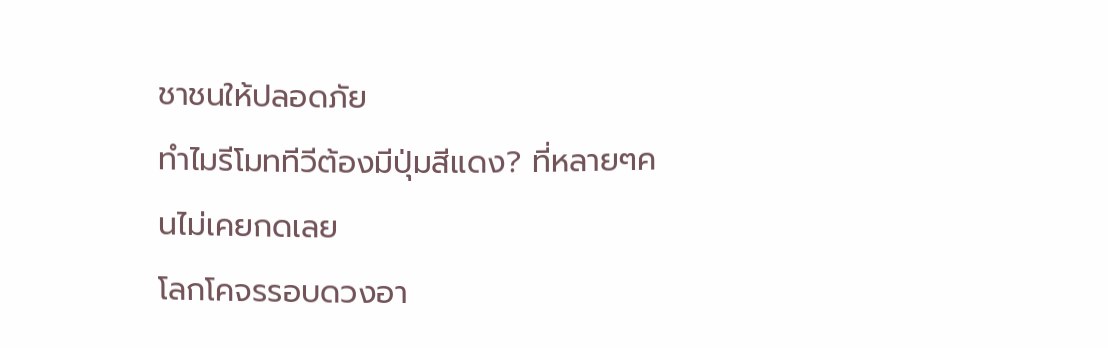ชาชนให้ปลอดภัย
ทำไมรีโมททีวีต้องมีปุ่มสีแดง? ที่หลายๆคนไม่เคยกดเลย
โลกโคจรรอบดวงอา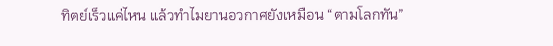ทิตย์เร็วแค่ไหน แล้วทำไมยานอวกาศยังเหมือน “ตามโลกทัน”